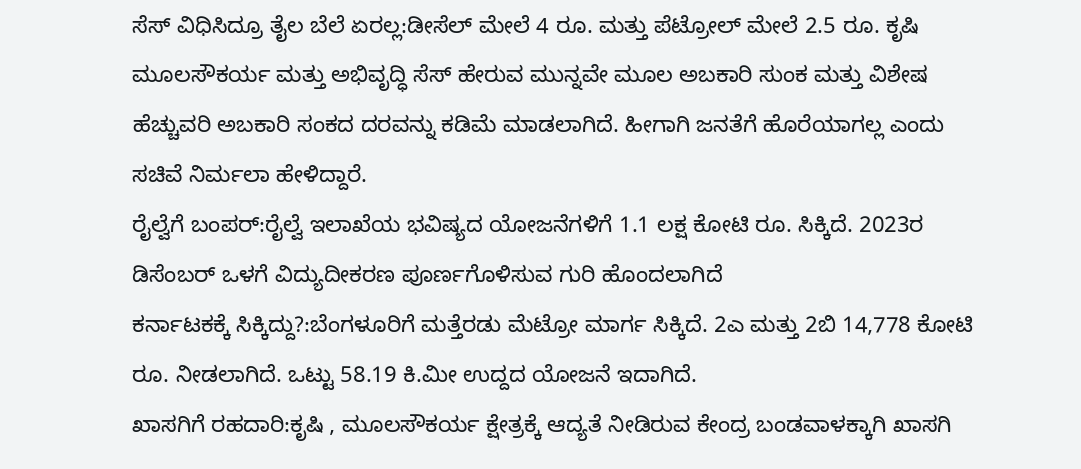ಸೆಸ್ ವಿಧಿಸಿದ್ರೂ ತೈಲ ಬೆಲೆ ಏರಲ್ಲ:ಡೀಸೆಲ್ ಮೇಲೆ 4 ರೂ. ಮತ್ತು ಪೆಟ್ರೋಲ್ ಮೇಲೆ 2.5 ರೂ. ಕೃಷಿ ಮೂಲಸೌಕರ್ಯ ಮತ್ತು ಅಭಿವೃದ್ಧಿ ಸೆಸ್ ಹೇರುವ ಮುನ್ನವೇ ಮೂಲ ಅಬಕಾರಿ ಸುಂಕ ಮತ್ತು ವಿಶೇಷ ಹೆಚ್ಚುವರಿ ಅಬಕಾರಿ ಸಂಕದ ದರವನ್ನು ಕಡಿಮೆ ಮಾಡಲಾಗಿದೆ. ಹೀಗಾಗಿ ಜನತೆಗೆ ಹೊರೆಯಾಗಲ್ಲ ಎಂದು ಸಚಿವೆ ನಿರ್ಮಲಾ ಹೇಳಿದ್ದಾರೆ.
ರೈಲ್ವೆಗೆ ಬಂಪರ್:ರೈಲ್ವೆ ಇಲಾಖೆಯ ಭವಿಷ್ಯದ ಯೋಜನೆಗಳಿಗೆ 1.1 ಲಕ್ಷ ಕೋಟಿ ರೂ. ಸಿಕ್ಕಿದೆ. 2023ರ ಡಿಸೆಂಬರ್ ಒಳಗೆ ವಿದ್ಯುದೀಕರಣ ಪೂರ್ಣಗೊಳಿಸುವ ಗುರಿ ಹೊಂದಲಾಗಿದೆ
ಕರ್ನಾಟಕಕ್ಕೆ ಸಿಕ್ಕಿದ್ದು?:ಬೆಂಗಳೂರಿಗೆ ಮತ್ತೆರಡು ಮೆಟ್ರೋ ಮಾರ್ಗ ಸಿಕ್ಕಿದೆ. 2ಎ ಮತ್ತು 2ಬಿ 14,778 ಕೋಟಿ ರೂ. ನೀಡಲಾಗಿದೆ. ಒಟ್ಟು 58.19 ಕಿ.ಮೀ ಉದ್ದದ ಯೋಜನೆ ಇದಾಗಿದೆ.
ಖಾಸಗಿಗೆ ರಹದಾರಿ:ಕೃಷಿ , ಮೂಲಸೌಕರ್ಯ ಕ್ಷೇತ್ರಕ್ಕೆ ಆದ್ಯತೆ ನೀಡಿರುವ ಕೇಂದ್ರ ಬಂಡವಾಳಕ್ಕಾಗಿ ಖಾಸಗಿ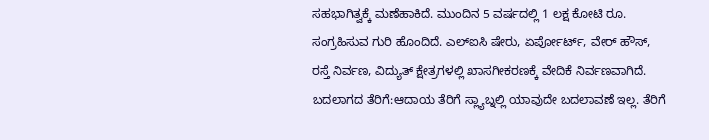ಸಹಭಾಗಿತ್ವಕ್ಕೆ ಮಣೆಹಾಕಿದೆ. ಮುಂದಿನ 5 ವರ್ಷದಲ್ಲಿ 1 ಲಕ್ಷ ಕೋಟಿ ರೂ. ಸಂಗ್ರಹಿಸುವ ಗುರಿ ಹೊಂದಿದೆ. ಎಲ್ಐಸಿ ಷೇರು, ಏರ್ಪೋರ್ಟ್, ವೇರ್ ಹೌಸ್, ರಸ್ತೆ ನಿರ್ವಣ, ವಿದ್ಯುತ್ ಕ್ಷೇತ್ರಗಳಲ್ಲಿ ಖಾಸಗೀಕರಣಕ್ಕೆ ವೇದಿಕೆ ನಿರ್ವಣವಾಗಿದೆ.
ಬದಲಾಗದ ತೆರಿಗೆ:ಆದಾಯ ತೆರಿಗೆ ಸ್ಲ್ಯಾಬ್ನಲ್ಲಿ ಯಾವುದೇ ಬದಲಾವಣೆ ಇಲ್ಲ. ತೆರಿಗೆ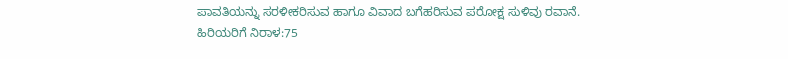ಪಾವತಿಯನ್ನು ಸರಳೀಕರಿಸುವ ಹಾಗೂ ವಿವಾದ ಬಗೆಹರಿಸುವ ಪರೋಕ್ಷ ಸುಳಿವು ರವಾನೆ.
ಹಿರಿಯರಿಗೆ ನಿರಾಳ:75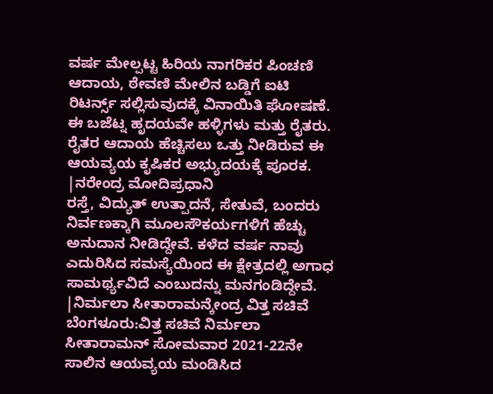ವರ್ಷ ಮೇಲ್ಪಟ್ಟ ಹಿರಿಯ ನಾಗರಿಕರ ಪಿಂಚಣಿ ಆದಾಯ, ಠೇವಣಿ ಮೇಲಿನ ಬಡ್ಡಿಗೆ ಐಟಿ ರಿಟರ್ನ್ಸ್ ಸಲ್ಲಿಸುವುದಕ್ಕೆ ವಿನಾಯಿತಿ ಘೋಷಣೆ.
ಈ ಬಜೆಟ್ನ ಹೃದಯವೇ ಹಳ್ಳಿಗಳು ಮತ್ತು ರೈತರು. ರೈತರ ಆದಾಯ ಹೆಚ್ಚಿಸಲು ಒತ್ತು ನೀಡಿರುವ ಈ ಆಯವ್ಯಯ ಕೃಷಿಕರ ಅಭ್ಯುದಯಕ್ಕೆ ಪೂರಕ.
|ನರೇಂದ್ರ ಮೋದಿಪ್ರಧಾನಿ
ರಸ್ತೆ, ವಿದ್ಯುತ್ ಉತ್ಪಾದನೆ, ಸೇತುವೆ, ಬಂದರು ನಿರ್ವಣಕ್ಕಾಗಿ ಮೂಲಸೌಕರ್ಯಗಳಿಗೆ ಹೆಚ್ಚು ಅನುದಾನ ನೀಡಿದ್ದೇವೆ. ಕಳೆದ ವರ್ಷ ನಾವು ಎದುರಿಸಿದ ಸಮಸ್ಯೆಯಿಂದ ಈ ಕ್ಷೇತ್ರದಲ್ಲಿ ಅಗಾಧ ಸಾಮರ್ಥ್ಯವಿದೆ ಎಂಬುದನ್ನು ಮನಗಂಡಿದ್ದೇವೆ.
|ನಿರ್ಮಲಾ ಸೀತಾರಾಮನ್ಕೇಂದ್ರ ವಿತ್ತ ಸಚಿವೆ
ಬೆಂಗಳೂರು:ವಿತ್ತ ಸಚಿವೆ ನಿರ್ಮಲಾ ಸೀತಾರಾಮನ್ ಸೋಮವಾರ 2021-22ನೇ ಸಾಲಿನ ಆಯವ್ಯಯ ಮಂಡಿಸಿದ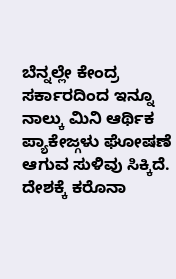ಬೆನ್ನಲ್ಲೇ ಕೇಂದ್ರ ಸರ್ಕಾರದಿಂದ ಇನ್ನೂ ನಾಲ್ಕು ಮಿನಿ ಆರ್ಥಿಕ ಪ್ಯಾಕೇಜ್ಗಳು ಘೋಷಣೆ ಆಗುವ ಸುಳಿವು ಸಿಕ್ಕಿದೆ. ದೇಶಕ್ಕೆ ಕರೊನಾ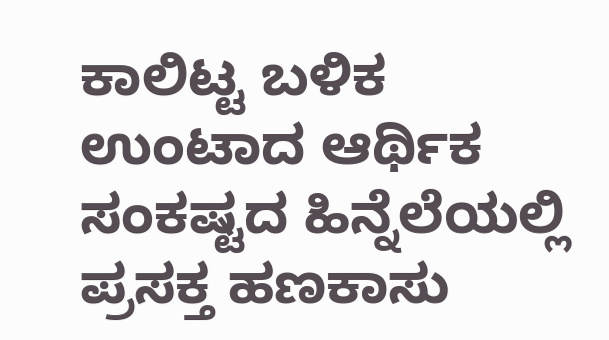ಕಾಲಿಟ್ಟ ಬಳಿಕ ಉಂಟಾದ ಆರ್ಥಿಕ ಸಂಕಷ್ಟದ ಹಿನ್ನೆಲೆಯಲ್ಲಿ ಪ್ರಸಕ್ತ ಹಣಕಾಸು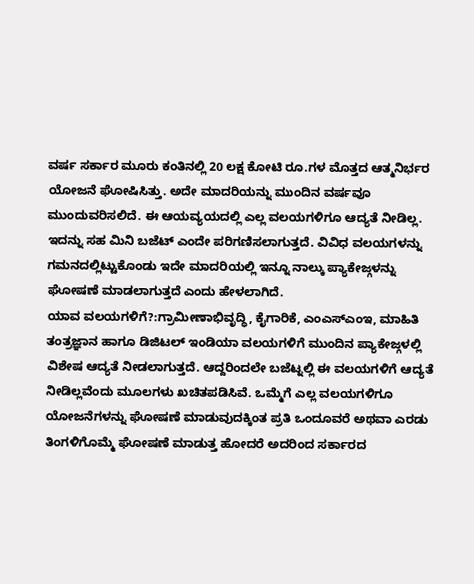ವರ್ಷ ಸರ್ಕಾರ ಮೂರು ಕಂತಿನಲ್ಲಿ 20 ಲಕ್ಷ ಕೋಟಿ ರೂ.ಗಳ ಮೊತ್ತದ ಆತ್ಮನಿರ್ಭರ ಯೋಜನೆ ಘೋಷಿಸಿತ್ತು. ಅದೇ ಮಾದರಿಯನ್ನು ಮುಂದಿನ ವರ್ಷವೂ ಮುಂದುವರಿಸಲಿದೆ. ಈ ಆಯವ್ಯಯದಲ್ಲಿ ಎಲ್ಲ ವಲಯಗಳಿಗೂ ಆದ್ಯತೆ ನೀಡಿಲ್ಲ. ಇದನ್ನು ಸಹ ಮಿನಿ ಬಜೆಟ್ ಎಂದೇ ಪರಿಗಣಿಸಲಾಗುತ್ತದೆ. ವಿವಿಧ ವಲಯಗಳನ್ನು ಗಮನದಲ್ಲಿಟ್ಟುಕೊಂಡು ಇದೇ ಮಾದರಿಯಲ್ಲಿ ಇನ್ನೂ ನಾಲ್ಕು ಪ್ಯಾಕೇಜ್ಗಳನ್ನು ಘೋಷಣೆ ಮಾಡಲಾಗುತ್ತದೆ ಎಂದು ಹೇಳಲಾಗಿದೆ.
ಯಾವ ವಲಯಗಳಿಗೆ?:ಗ್ರಾಮೀಣಾಭಿವೃದ್ಧಿ, ಕೈಗಾರಿಕೆ, ಎಂಎಸ್ಎಂಇ, ಮಾಹಿತಿ ತಂತ್ರಜ್ಞಾನ ಹಾಗೂ ಡಿಜಿಟಲ್ ಇಂಡಿಯಾ ವಲಯಗಳಿಗೆ ಮುಂದಿನ ಪ್ಯಾಕೇಜ್ಗಳಲ್ಲಿ ವಿಶೇಷ ಆದ್ಯತೆ ನೀಡಲಾಗುತ್ತದೆ. ಆದ್ದರಿಂದಲೇ ಬಜೆಟ್ನಲ್ಲಿ ಈ ವಲಯಗಳಿಗೆ ಆದ್ಯತೆ ನೀಡಿಲ್ಲವೆಂದು ಮೂಲಗಳು ಖಚಿತಪಡಿಸಿವೆ. ಒಮ್ಮೆಗೆ ಎಲ್ಲ ವಲಯಗಳಿಗೂ ಯೋಜನೆಗಳನ್ನು ಘೋಷಣೆ ಮಾಡುವುದಕ್ಕಿಂತ ಪ್ರತಿ ಒಂದೂವರೆ ಅಥವಾ ಎರಡು ತಿಂಗಳಿಗೊಮ್ಮೆ ಘೋಷಣೆ ಮಾಡುತ್ತ ಹೋದರೆ ಅದರಿಂದ ಸರ್ಕಾರದ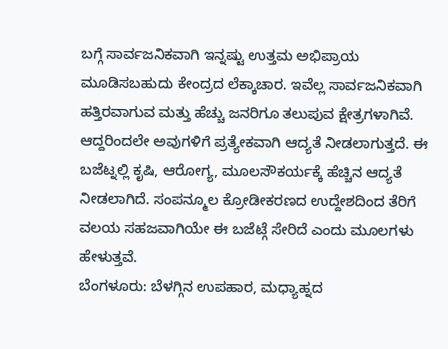ಬಗ್ಗೆ ಸಾರ್ವಜನಿಕವಾಗಿ ಇನ್ನಷ್ಟು ಉತ್ತಮ ಅಭಿಪ್ರಾಯ ಮೂಡಿಸಬಹುದು ಕೇಂದ್ರದ ಲೆಕ್ಕಾಚಾರ. ಇವೆಲ್ಲ ಸಾರ್ವಜನಿಕವಾಗಿ ಹತ್ತಿರವಾಗುವ ಮತ್ತು ಹೆಚ್ಚು ಜನರಿಗೂ ತಲುಪುವ ಕ್ಷೇತ್ರಗಳಾಗಿವೆ. ಆದ್ದರಿಂದಲೇ ಅವುಗಳಿಗೆ ಪ್ರತ್ಯೇಕವಾಗಿ ಆದ್ಯತೆ ನೀಡಲಾಗುತ್ತದೆ. ಈ ಬಜೆಟ್ನಲ್ಲಿ ಕೃಷಿ, ಆರೋಗ್ಯ, ಮೂಲಸೌಕರ್ಯಕ್ಕೆ ಹೆಚ್ಚಿನ ಆದ್ಯತೆ ನೀಡಲಾಗಿದೆ. ಸಂಪನ್ಮೂಲ ಕ್ರೋಡೀಕರಣದ ಉದ್ದೇಶದಿಂದ ತೆರಿಗೆ ವಲಯ ಸಹಜವಾಗಿಯೇ ಈ ಬಜೆಟ್ಗೆ ಸೇರಿದೆ ಎಂದು ಮೂಲಗಳು ಹೇಳುತ್ತವೆ.
ಬೆಂಗಳೂರು: ಬೆಳಗ್ಗಿನ ಉಪಹಾರ, ಮಧ್ಯಾಹ್ನದ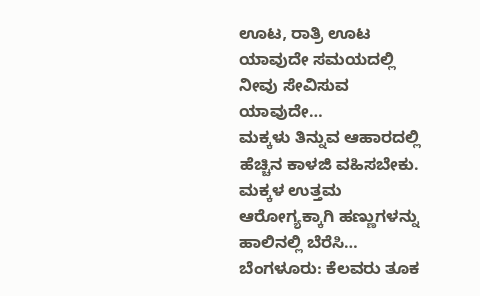ಊಟ, ರಾತ್ರಿ ಊಟ ಯಾವುದೇ ಸಮಯದಲ್ಲಿ ನೀವು ಸೇವಿಸುವ ಯಾವುದೇ…
ಮಕ್ಕಳು ತಿನ್ನುವ ಆಹಾರದಲ್ಲಿ ಹೆಚ್ಚಿನ ಕಾಳಜಿ ವಹಿಸಬೇಕು. ಮಕ್ಕಳ ಉತ್ತಮ ಆರೋಗ್ಯಕ್ಕಾಗಿ ಹಣ್ಣುಗಳನ್ನು ಹಾಲಿನಲ್ಲಿ ಬೆರೆಸಿ…
ಬೆಂಗಳೂರು: ಕೆಲವರು ತೂಕ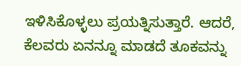ಇಳಿಸಿಕೊಳ್ಳಲು ಪ್ರಯತ್ನಿಸುತ್ತಾರೆ. ಆದರೆ, ಕೆಲವರು ಏನನ್ನೂ ಮಾಡದೆ ತೂಕವನ್ನು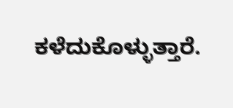ಕಳೆದುಕೊಳ್ಳುತ್ತಾರೆ.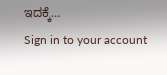ಇದಕ್ಕೆ…
Sign in to your account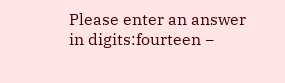Please enter an answer in digits:fourteen −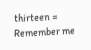thirteen =
Remember me